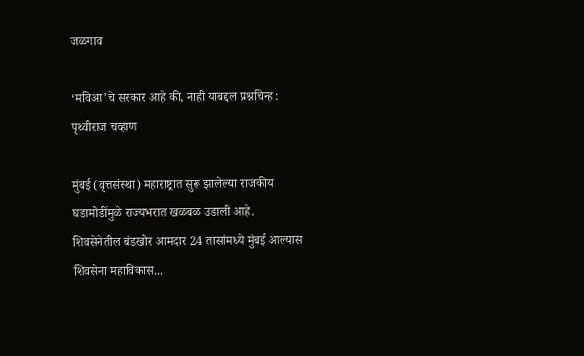जळगाव

‘मविआ’चे सरकार आहे की, नाही याबद्दल प्रश्नचिन्ह : पृथ्वीराज चव्हाण

मुंबई (वृत्तसंस्था) महाराष्ट्रात सुरू झालेल्या राजकीय घडामोडींमुळे राज्यभरात खळबळ उडाली आहे. शिवसेनेतील बंडखोर आमदार 24 तासांमध्ये मुंबई आल्यास शिवसेना महाविकास...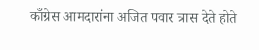काँग्रेस आमदारांना अजित पवार त्रास देते होते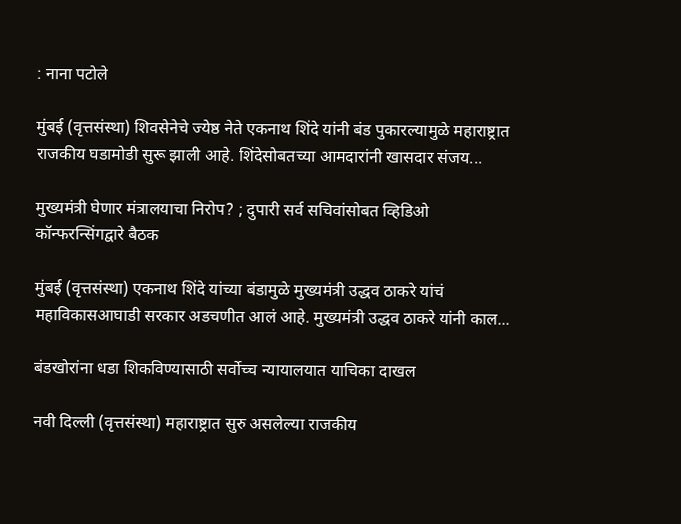: नाना पटोले

मुंबई (वृत्तसंस्था) शिवसेनेचे ज्येष्ठ नेते एकनाथ शिंदे यांनी बंड पुकारल्यामुळे महाराष्ट्रात राजकीय घडामोडी सुरू झाली आहे. शिंदेसोबतच्या आमदारांनी खासदार संजय...

मुख्यमंत्री घेणार मंत्रालयाचा निरोप? ; दुपारी सर्व सचिवांसोबत व्हिडिओ कॉन्फरन्सिंगद्वारे बैठक

मुंबई (वृत्तसंस्था) एकनाथ शिंदे यांच्या बंडामुळे मुख्यमंत्री उद्धव ठाकरे यांचं महाविकासआघाडी सरकार अडचणीत आलं आहे. मुख्यमंत्री उद्धव ठाकरे यांनी काल...

बंडखोरांना धडा शिकविण्यासाठी सर्वोच्च न्यायालयात याचिका दाखल

नवी दिल्ली (वृत्तसंस्था) महाराष्ट्रात सुरु असलेल्या राजकीय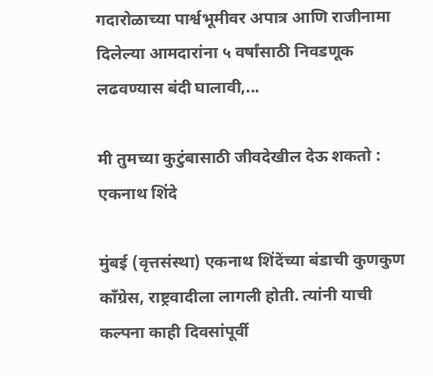गदारोळाच्या पार्श्वभूमीवर अपात्र आणि राजीनामा दिलेल्या आमदारांना ५ वर्षांसाठी निवडणूक लढवण्यास बंदी घालावी,...

मी तुमच्या कुटुंबासाठी जीवदेखील देऊ शकतो : एकनाथ शिंदे

मुंबई (वृत्तसंस्था) एकनाथ शिंदेंच्या बंडाची कुणकुण काँग्रेस, राष्ट्रवादीला लागली होती. त्यांनी याची कल्पना काही दिवसांपूर्वी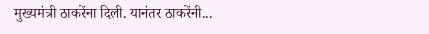मुख्यमंत्री ठाकरेंना दिली. यानंतर ठाकरेंनी...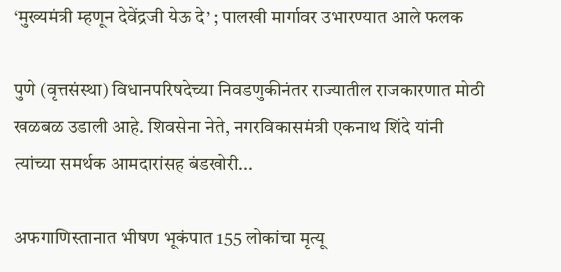‘मुख्यमंत्री म्हणून देवेंद्रजी येऊ दे’ ; पालखी मार्गावर उभारण्यात आले फलक

पुणे (वृत्तसंस्था) विधानपरिषदेच्या निवडणुकीनंतर राज्यातील राजकारणात मोठी खळबळ उडाली आहे. शिवसेना नेते, नगरविकासमंत्री एकनाथ शिंदे यांनी त्यांच्या समर्थक आमदारांसह बंडखोरी...

अफगाणिस्तानात भीषण भूकंपात 155 लोकांचा मृत्यू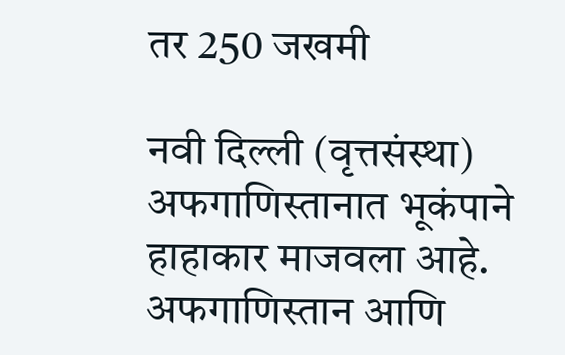तर 250 जखमी

नवी दिल्ली (वृत्तसंस्था) अफगाणिस्तानात भूकंपाने हाहाकार माजवला आहे. अफगाणिस्तान आणि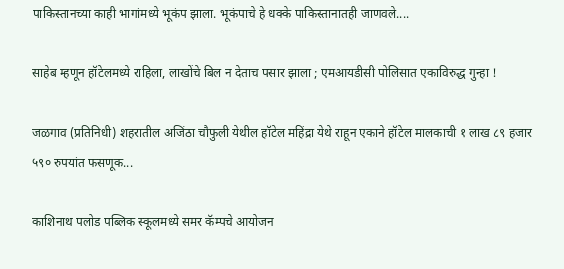पाकिस्तानच्या काही भागांमध्ये भूकंप झाला. भूकंपाचे हे धक्के पाकिस्तानातही जाणवले....

साहेब म्हणून हॉटेलमध्ये राहिला, लाखोंचे बिल न देताच पसार झाला ; एमआयडीसी पोलिसात एकाविरुद्ध गुन्हा !

जळगाव (प्रतिनिधी) शहरातील अजिंठा चौफुली येथील हॉटेल महिंद्रा येथे राहून एकाने हॉटेल मालकाची १ लाख ८९ हजार ५९० रुपयांत फसणूक...

काशिनाथ पलोड पब्लिक स्कूलमध्ये समर कॅम्पचे आयोजन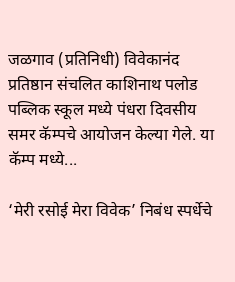जळगाव (प्रतिनिधी) विवेकानंद प्रतिष्ठान संचलित काशिनाथ पलोड पब्लिक स्कूल मध्ये पंधरा दिवसीय समर कॅम्पचे आयोजन केल्या गेले. या कॅम्प मध्ये...

‘मेरी रसोई मेरा विवेक’ निबंध स्पर्धेचे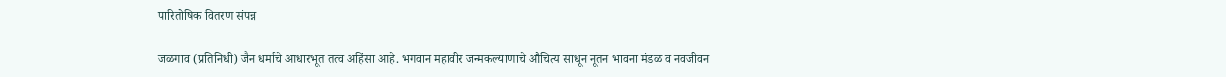पारितोषिक वितरण संपन्न

जळगाव (प्रतिनिधी) जैन धर्माचे आधारभूत तत्व अहिंसा आहे. भगवान महावीर जन्मकल्याणाचे औचित्य साधून नूतन भावना मंडळ व नवजीवन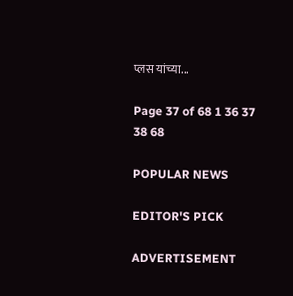प्लस यांच्या...

Page 37 of 68 1 36 37 38 68

POPULAR NEWS

EDITOR'S PICK

ADVERTISEMENT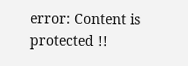error: Content is protected !!